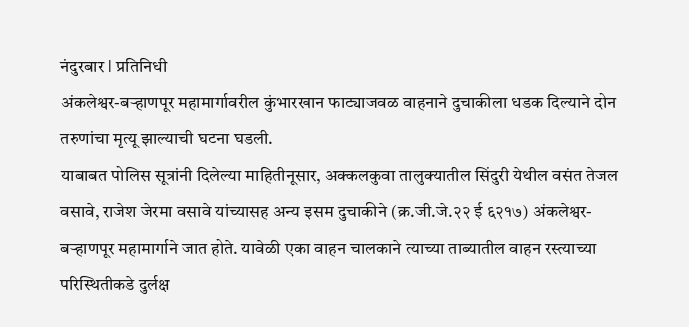नंदुरबार l प्रतिनिधी
अंकलेश्वर-बऱ्हाणपूर महामार्गावरील कुंभारखान फाट्याजवळ वाहनाने दुचाकीला धडक दिल्याने दोन तरुणांचा मृत्यू झाल्याची घटना घडली.
याबाबत पोलिस सूत्रांनी दिलेल्या माहितीनूसार, अक्कलकुवा तालुक्यातील सिंदुरी येथील वसंत तेजल वसावे, राजेश जेरमा वसावे यांच्यासह अन्य इसम दुचाकीने (क्र.जी.जे.२२ ई ६२१७) अंकलेश्वर-बऱ्हाणपूर महामार्गाने जात होते. यावेळी एका वाहन चालकाने त्याच्या ताब्यातील वाहन रस्त्याच्या परिस्थितीकडे दुर्लक्ष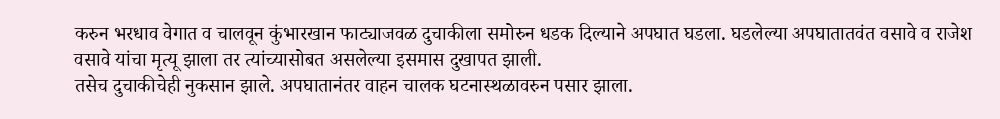करुन भरधाव वेगात व चालवून कुंभारखान फाट्याजवळ दुचाकीला समोरुन धडक दिल्याने अपघात घडला. घडलेल्या अपघातातवंत वसावे व राजेश वसावे यांचा मृत्यू झाला तर त्यांच्यासोबत असलेल्या इसमास दुखापत झाली.
तसेच दुचाकीचेही नुकसान झाले. अपघातानंतर वाहन चालक घटनास्थळावरुन पसार झाला.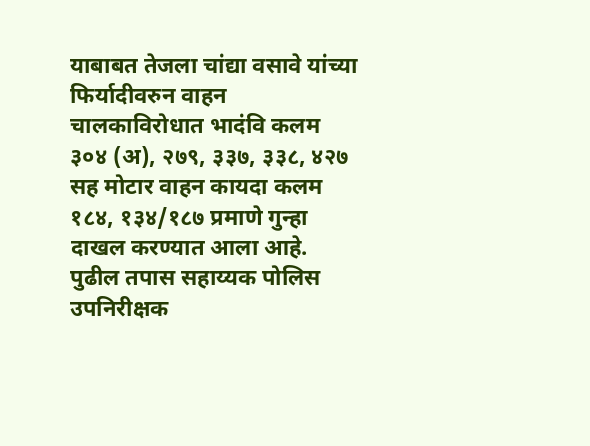याबाबत तेजला चांद्या वसावे यांच्या फिर्यादीवरुन वाहन चालकाविरोधात भादंवि कलम ३०४ (अ), २७९, ३३७, ३३८, ४२७ सह मोटार वाहन कायदा कलम १८४, १३४/१८७ प्रमाणे गुन्हा दाखल करण्यात आला आहे. पुढील तपास सहाय्यक पोलिस उपनिरीक्षक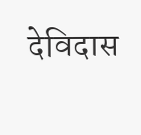देविदास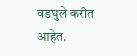वडघुले करीत आहेत.